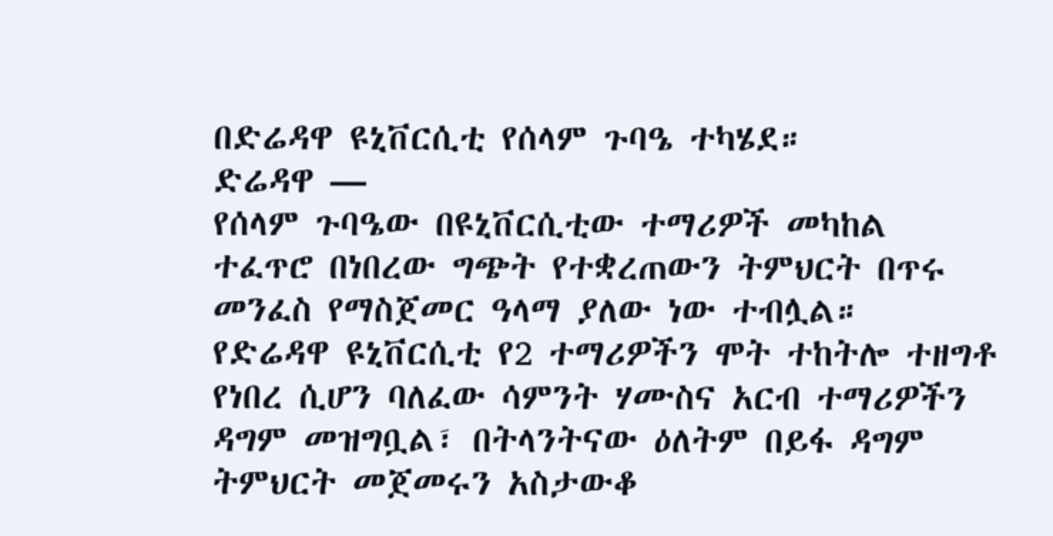በድሬዳዋ ዩኒቨርሲቲ የሰላም ጉባዔ ተካሄደ።
ድሬዳዋ —
የሰላም ጉባዔው በዩኒቨርሲቲው ተማሪዎች መካከል ተፈጥሮ በነበረው ግጭት የተቋረጠውን ትምህርት በጥሩ መንፈስ የማስጀመር ዓላማ ያለው ነው ተብሏል።
የድሬዳዋ ዩኒቨርሲቲ የ2 ተማሪዎችን ሞት ተከትሎ ተዘግቶ የነበረ ሲሆን ባለፈው ሳምንት ሃሙስና አርብ ተማሪዎችን ዳግም መዝግቧል፣ በትላንትናው ዕለትም በይፋ ዳግም ትምህርት መጀመሩን አስታውቆ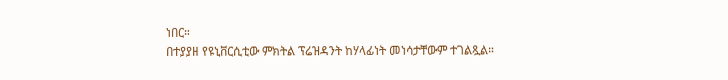ነበር።
በተያያዘ የዩኒቨርሲቲው ምክትል ፕሬዝዳንት ከሃላፊነት መነሳታቸውም ተገልጿል።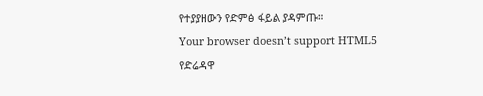የተያያዘውን የድምፅ ፋይል ያዳምጡ።
Your browser doesn’t support HTML5
የድሬዳዋ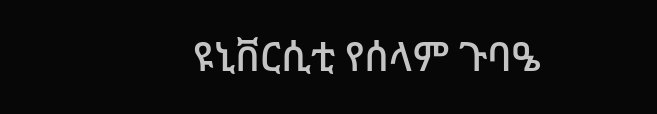ዩኒቨርሲቲ የሰላም ጉባዔ